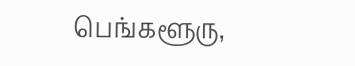பெங்களூரு,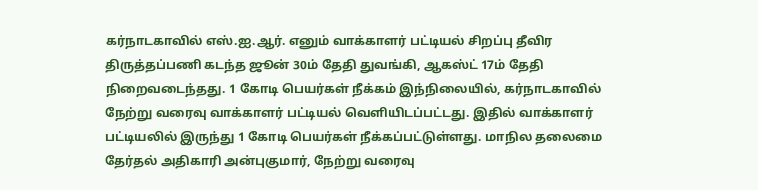கர்நாடகாவில் எஸ்.ஐ.ஆர். எனும் வாக்காளர் பட்டியல் சிறப்பு தீவிர திருத்தப்பணி கடந்த ஜூன் 30ம் தேதி துவங்கி, ஆகஸ்ட் 17ம் தேதி நிறைவடைந்தது. 1 கோடி பெயர்கள் நீக்கம் இந்நிலையில், கர்நாடகாவில் நேற்று வரைவு வாக்காளர் பட்டியல் வெளியிடப்பட்டது. இதில் வாக்காளர் பட்டியலில் இருந்து 1 கோடி பெயர்கள் நீக்கப்பட்டுள்ளது. மாநில தலைமை தேர்தல் அதிகாரி அன்புகுமார், நேற்று வரைவு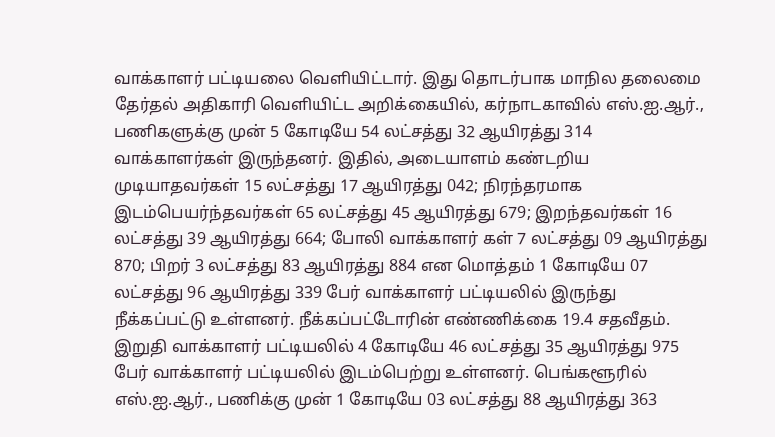வாக்காளர் பட்டியலை வெளியிட்டார். இது தொடர்பாக மாநில தலைமை தேர்தல் அதிகாரி வெளியிட்ட அறிக்கையில், கர்நாடகாவில் எஸ்.ஐ.ஆர்., பணிகளுக்கு முன் 5 கோடியே 54 லட்சத்து 32 ஆயிரத்து 314 வாக்காளர்கள் இருந்தனர். இதில், அடையாளம் கண்டறிய முடியாதவர்கள் 15 லட்சத்து 17 ஆயிரத்து 042; நிரந்தரமாக இடம்பெயர்ந்தவர்கள் 65 லட்சத்து 45 ஆயிரத்து 679; இறந்தவர்கள் 16 லட்சத்து 39 ஆயிரத்து 664; போலி வாக்காளர் கள் 7 லட்சத்து 09 ஆயிரத்து 870; பிறர் 3 லட்சத்து 83 ஆயிரத்து 884 என மொத்தம் 1 கோடியே 07 லட்சத்து 96 ஆயிரத்து 339 பேர் வாக்காளர் பட்டியலில் இருந்து நீக்கப்பட்டு உள்ளனர். நீக்கப்பட்டோரின் எண்ணிக்கை 19.4 சதவீதம். இறுதி வாக்காளர் பட்டியலில் 4 கோடியே 46 லட்சத்து 35 ஆயிரத்து 975 பேர் வாக்காளர் பட்டியலில் இடம்பெற்று உள்ளனர். பெங்களூரில் எஸ்.ஐ.ஆர்., பணிக்கு முன் 1 கோடியே 03 லட்சத்து 88 ஆயிரத்து 363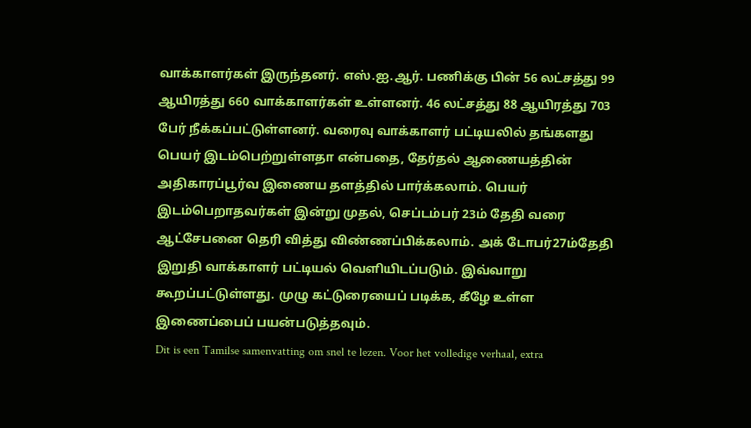வாக்காளர்கள் இருந்தனர். எஸ்.ஐ.ஆர். பணிக்கு பின் 56 லட்சத்து 99 ஆயிரத்து 660 வாக்காளர்கள் உள்ளனர். 46 லட்சத்து 88 ஆயிரத்து 703 பேர் நீக்கப்பட்டுள்ளனர். வரைவு வாக்காளர் பட்டியலில் தங்களது பெயர் இடம்பெற்றுள்ளதா என்பதை, தேர்தல் ஆணையத்தின் அதிகாரப்பூர்வ இணைய தளத்தில் பார்க்கலாம். பெயர் இடம்பெறாதவர்கள் இன்று முதல், செப்டம்பர் 23ம் தேதி வரை ஆட்சேபனை தெரி வித்து விண்ணப்பிக்கலாம். அக் டோபர்27ம்தேதி இறுதி வாக்காளர் பட்டியல் வெளியிடப்படும். இவ்வாறு கூறப்பட்டுள்ளது. முழு கட்டுரையைப் படிக்க, கீழே உள்ள இணைப்பைப் பயன்படுத்தவும்.
Dit is een Tamilse samenvatting om snel te lezen. Voor het volledige verhaal, extra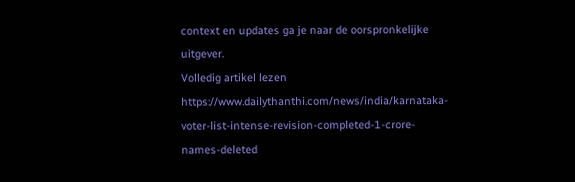context en updates ga je naar de oorspronkelijke uitgever.
Volledig artikel lezen
https://www.dailythanthi.com/news/india/karnataka-voter-list-intense-revision-completed-1-crore-names-deleted